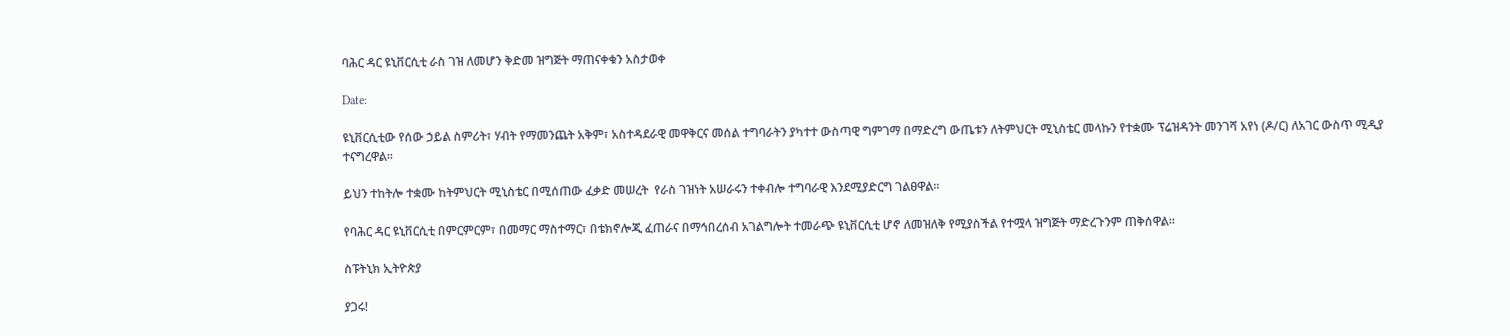ባሕር ዳር ዩኒቨርሲቲ ራስ ገዝ ለመሆን ቅድመ ዝግጅት ማጠናቀቁን አስታወቀ

Date:

ዩኒቨርሲቲው የሰው ኃይል ስምሪት፣ ሃብት የማመንጨት አቅም፣ አስተዳደራዊ መዋቅርና መሰል ተግባራትን ያካተተ ውስጣዊ ግምገማ በማድረግ ውጤቱን ለትምህርት ሚኒስቴር መላኩን የተቋሙ ፕሬዝዳንት መንገሻ አየነ (ዶ/ር) ለአገር ውስጥ ሚዲያ ተናግረዋል፡፡

ይህን ተከትሎ ተቋሙ ከትምህርት ሚኒስቴር በሚሰጠው ፈቃድ መሠረት  የራስ ገዝነት አሠራሩን ተቀብሎ ተግባራዊ እንደሚያድርግ ገልፀዋል፡፡

የባሕር ዳር ዩኒቨርሲቲ በምርምርም፣ በመማር ማስተማር፣ በቴክኖሎጂ ፈጠራና በማኅበረሰብ አገልግሎት ተመራጭ ዩኒቨርሲቲ ሆኖ ለመዝለቅ የሚያስችል የተሟላ ዝግጅት ማድረጉንም ጠቅሰዋል።

ስፑትኒክ ኢትዮጵያ

ያጋሩ!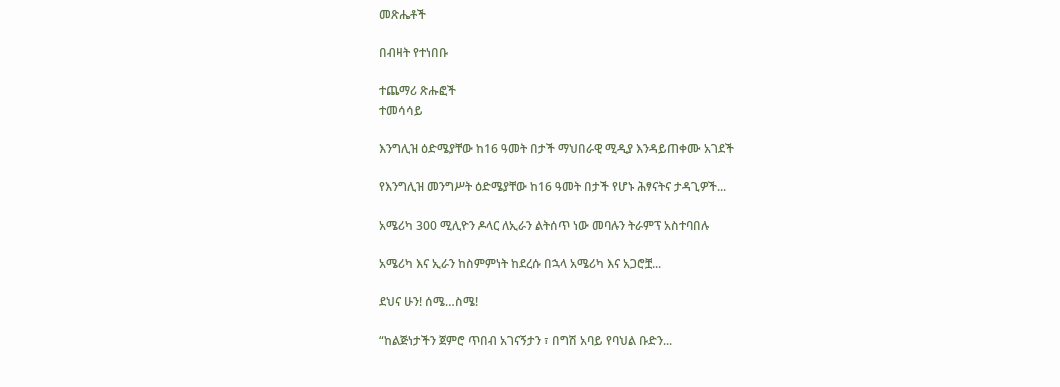መጽሔቶች

በብዛት የተነበቡ

ተጨማሪ ጽሑፎች
ተመሳሳይ

እንግሊዝ ዕድሜያቸው ከ16 ዓመት በታች ማህበራዊ ሚዲያ እንዳይጠቀሙ አገደች

የእንግሊዝ መንግሥት ዕድሜያቸው ከ16 ዓመት በታች የሆኑ ሕፃናትና ታዳጊዎች...

አሜሪካ 300 ሚሊዮን ዶላር ለኢራን ልትሰጥ ነው መባሉን ትራምፕ አስተባበሉ

አሜሪካ እና ኢራን ከስምምነት ከደረሱ በኋላ አሜሪካ እና አጋሮቿ...

ደህና ሁን! ሰሜ…ስሜ!

“ከልጅነታችን ጀምሮ ጥበብ አገናኝታን ፣ በግሽ አባይ የባህል ቡድን...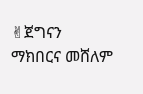✌ጀግናን ማክበርና መሸለም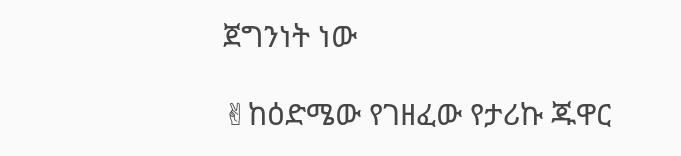ጀግንነት ነው

✌ከዕድሜው የገዘፈው የታሪኩ ጁዋር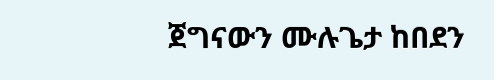ጀግናውን ሙሉጌታ ከበደን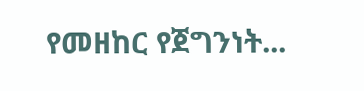የመዘከር የጀግንነት...